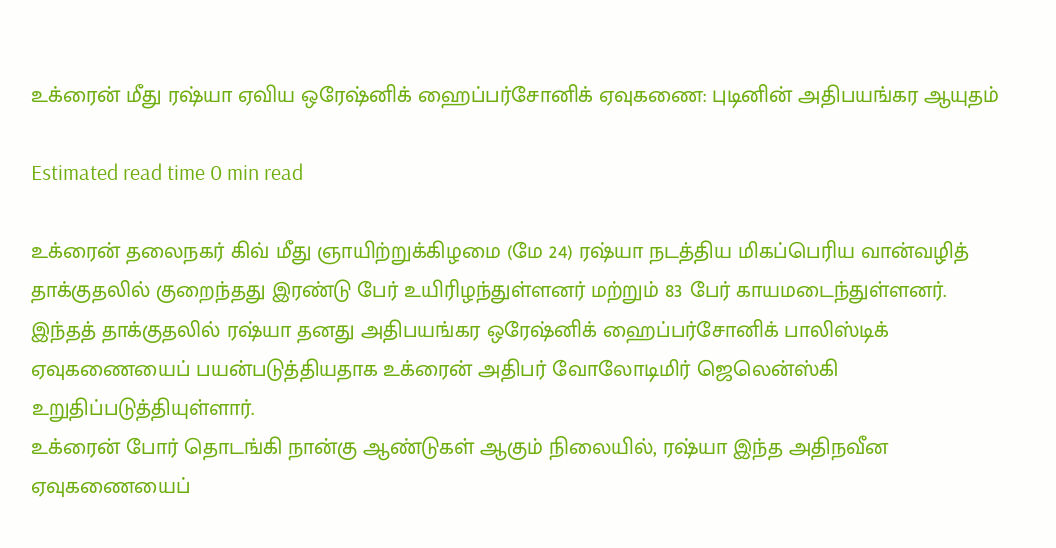உக்ரைன் மீது ரஷ்யா ஏவிய ஒரேஷ்னிக் ஹைப்பர்சோனிக் ஏவுகணை: புடினின் அதிபயங்கர ஆயுதம்

Estimated read time 0 min read

உக்ரைன் தலைநகர் கிவ் மீது ஞாயிற்றுக்கிழமை (மே 24) ரஷ்யா நடத்திய மிகப்பெரிய வான்வழித் தாக்குதலில் குறைந்தது இரண்டு பேர் உயிரிழந்துள்ளனர் மற்றும் 83 பேர் காயமடைந்துள்ளனர்.
இந்தத் தாக்குதலில் ரஷ்யா தனது அதிபயங்கர ஒரேஷ்னிக் ஹைப்பர்சோனிக் பாலிஸ்டிக் ஏவுகணையைப் பயன்படுத்தியதாக உக்ரைன் அதிபர் வோலோடிமிர் ஜெலென்ஸ்கி உறுதிப்படுத்தியுள்ளார்.
உக்ரைன் போர் தொடங்கி நான்கு ஆண்டுகள் ஆகும் நிலையில், ரஷ்யா இந்த அதிநவீன ஏவுகணையைப்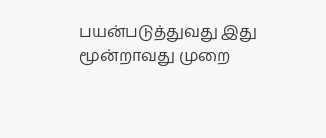பயன்படுத்துவது இது மூன்றாவது முறை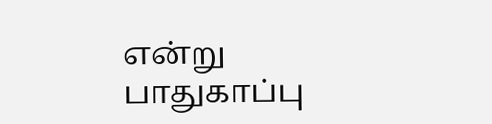என்று பாதுகாப்பு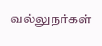வல்லுநர்கள்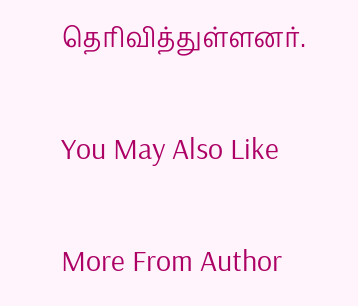தெரிவித்துள்ளனர்.

You May Also Like

More From Author